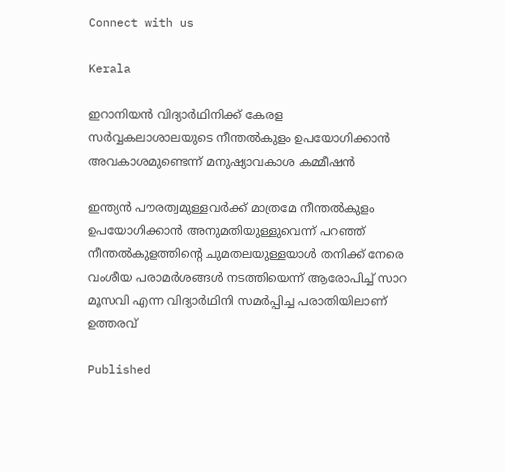Connect with us

Kerala

ഇറാനിയന്‍ വിദ്യാര്‍ഥിനിക്ക് കേരള സര്‍വ്വകലാശാലയുടെ നീന്തല്‍കുളം ഉപയോഗിക്കാന്‍ അവകാശമുണ്ടെന്ന് മനുഷ്യാവകാശ കമ്മീഷന്‍

ഇന്ത്യന്‍ പൗരത്വമുള്ളവര്‍ക്ക് മാത്രമേ നീന്തല്‍കുളം ഉപയോഗിക്കാന്‍ അനുമതിയുള്ളുവെന്ന് പറഞ്ഞ് നീന്തല്‍കുളത്തിന്റെ ചുമതലയുള്ളയാള്‍ തനിക്ക് നേരെ വംശീയ പരാമര്‍ശങ്ങള്‍ നടത്തിയെന്ന് ആരോപിച്ച് സാറ മൂസവി എന്ന വിദ്യാര്‍ഥിനി സമര്‍പ്പിച്ച പരാതിയിലാണ് ഉത്തരവ്

Published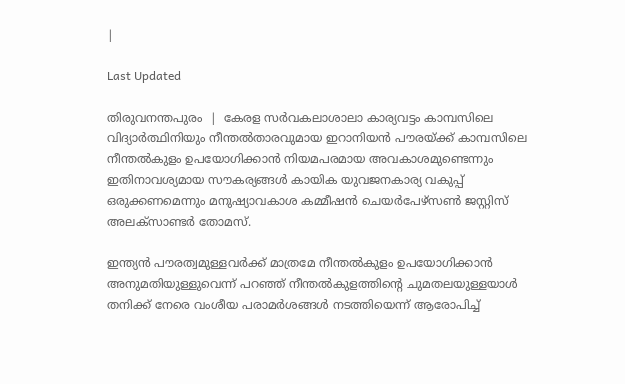|

Last Updated

തിരുവനന്തപുരം  |  കേരള സര്‍വകലാശാലാ കാര്യവട്ടം കാമ്പസിലെ വിദ്യാര്‍ത്ഥിനിയും നീന്തല്‍താരവുമായ ഇറാനിയന്‍ പൗരയ്ക്ക് കാമ്പസിലെ നീന്തല്‍കുളം ഉപയോഗിക്കാന്‍ നിയമപരമായ അവകാശമുണ്ടെന്നും ഇതിനാവശ്യമായ സൗകര്യങ്ങള്‍ കായിക യുവജനകാര്യ വകുപ്പ് ഒരുക്കണമെന്നും മനുഷ്യാവകാശ കമ്മീഷന്‍ ചെയര്‍പേഴ്‌സണ്‍ ജസ്റ്റിസ് അലക്‌സാണ്ടര്‍ തോമസ്.

ഇന്ത്യന്‍ പൗരത്വമുള്ളവര്‍ക്ക് മാത്രമേ നീന്തല്‍കുളം ഉപയോഗിക്കാന്‍ അനുമതിയുള്ളുവെന്ന് പറഞ്ഞ് നീന്തല്‍കുളത്തിന്റെ ചുമതലയുള്ളയാള്‍ തനിക്ക് നേരെ വംശീയ പരാമര്‍ശങ്ങള്‍ നടത്തിയെന്ന് ആരോപിച്ച്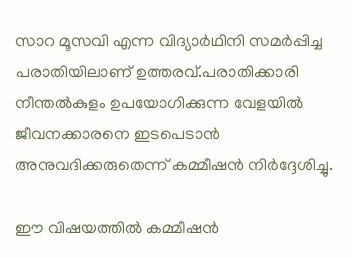സാറ മൂസവി എന്ന വിദ്യാര്‍ഥിനി സമര്‍പ്പിച്ച പരാതിയിലാണ് ഉത്തരവ്.പരാതിക്കാരി നീന്തല്‍കുളം ഉപയോഗിക്കുന്ന വേളയില്‍ ജീവനക്കാരനെ ഇടപെടാന്‍ അനുവദിക്കരുതെന്ന് കമ്മീഷന്‍ നിര്‍ദ്ദേശിച്ചു.

ഈ വിഷയത്തില്‍ കമ്മീഷന്‍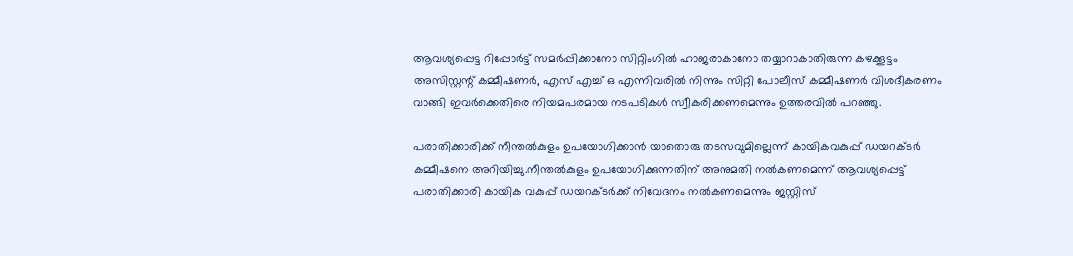ആവശ്യപ്പെട്ട റിപ്പോര്‍ട്ട് സമര്‍പ്പിക്കാനോ സിറ്റിംഗില്‍ ഹാജരാകാനോ തയ്യാറാകാതിരുന്ന കഴക്കൂട്ടം അസിസ്റ്റന്റ് കമ്മീഷണര്‍, എസ് എച്ച് ഒ എന്നിവരില്‍ നിന്നും സിറ്റി പോലീസ് കമ്മീഷണര്‍ വിശദീകരണം വാങ്ങി ഇവര്‍ക്കെതിരെ നിയമപരമായ നടപടികള്‍ സ്വീകരിക്കണമെന്നും ഉത്തരവില്‍ പറഞ്ഞു.

പരാതിക്കാരിക്ക് നീന്തല്‍കുളം ഉപയോഗിക്കാന്‍ യാതൊരു തടസവുമില്ലെന്ന് കായികവകുപ്പ് ഡയറക്ടര്‍ കമ്മീഷനെ അറിയിച്ചു.നീന്തല്‍കുളം ഉപയോഗിക്കുന്നതിന് അനുമതി നല്‍കണമെന്ന് ആവശ്യപ്പെട്ട് പരാതിക്കാരി കായിക വകുപ്പ് ഡയറക്ടര്‍ക്ക് നിവേദനം നല്‍കണമെന്നും ജസ്റ്റിസ്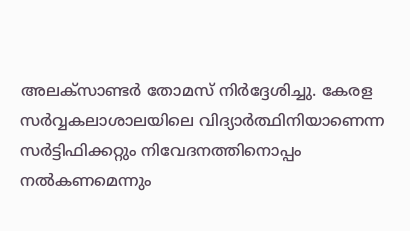അലക്‌സാണ്ടര്‍ തോമസ് നിര്‍ദ്ദേശിച്ചു. കേരള സര്‍വ്വകലാശാലയിലെ വിദ്യാര്‍ത്ഥിനിയാണെന്ന സര്‍ട്ടിഫിക്കറ്റും നിവേദനത്തിനൊപ്പം നല്‍കണമെന്നും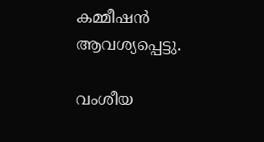കമ്മീഷന്‍ ആവശ്യപ്പെട്ടു.

വംശീയ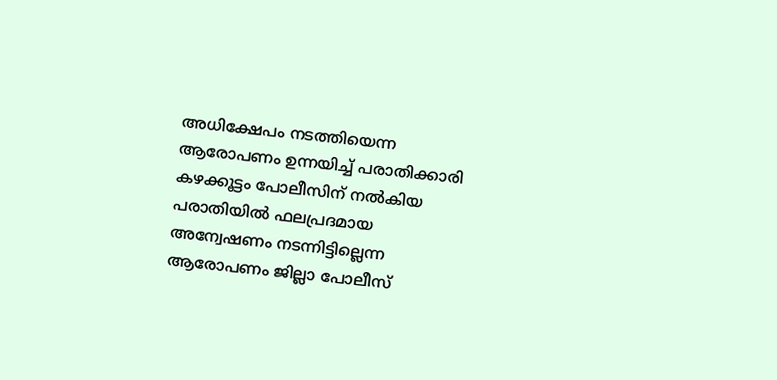അധിക്ഷേപം നടത്തിയെന്ന ആരോപണം ഉന്നയിച്ച് പരാതിക്കാരി കഴക്കൂട്ടം പോലീസിന് നല്‍കിയ പരാതിയില്‍ ഫലപ്രദമായ അന്വേഷണം നടന്നിട്ടില്ലെന്ന ആരോപണം ജില്ലാ പോലീസ്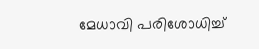മേധാവി പരിശോധിച്ച്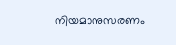നിയമാനുസരണം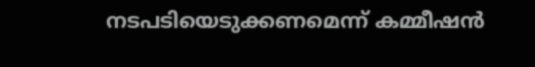നടപടിയെടുക്കണമെന്ന് കമ്മീഷന്‍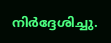നിര്‍ദ്ദേശിച്ചു.